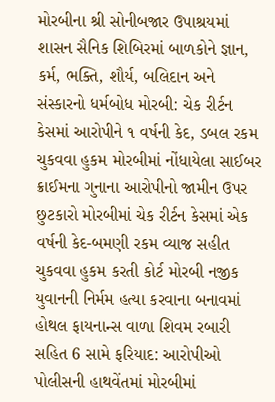મોરબીના શ્રી સોનીબજાર ઉપાશ્રયમાં શાસન સૈનિક શિબિરમાં બાળકોને જ્ઞાન, કર્મ, ભક્તિ, શૌર્ય, બલિદાન અને સંસ્કારનો ધર્મબોધ મોરબી: ચેક રીર્ટન કેસમાં આરોપીને ૧ વર્ષની કેદ, ડબલ રકમ ચુકવવા હુકમ મોરબીમાં નોંધાયેલા સાઈબર ક્રાઈમના ગુનાના આરોપીનો જામીન ઉપર છુટકારો મોરબીમાં ચેક રીર્ટન કેસમાં એક વર્ષની કેદ-બમણી રકમ વ્યાજ સહીત ચુકવવા હુકમ કરતી કોર્ટ મોરબી નજીક યુવાનની નિર્મમ હત્યા કરવાના બનાવમાં હોથલ ફાયનાન્સ વાળા શિવમ રબારી સહિત 6 સામે ફરિયાદ: આરોપીઓ પોલીસની હાથવેંતમાં મોરબીમાં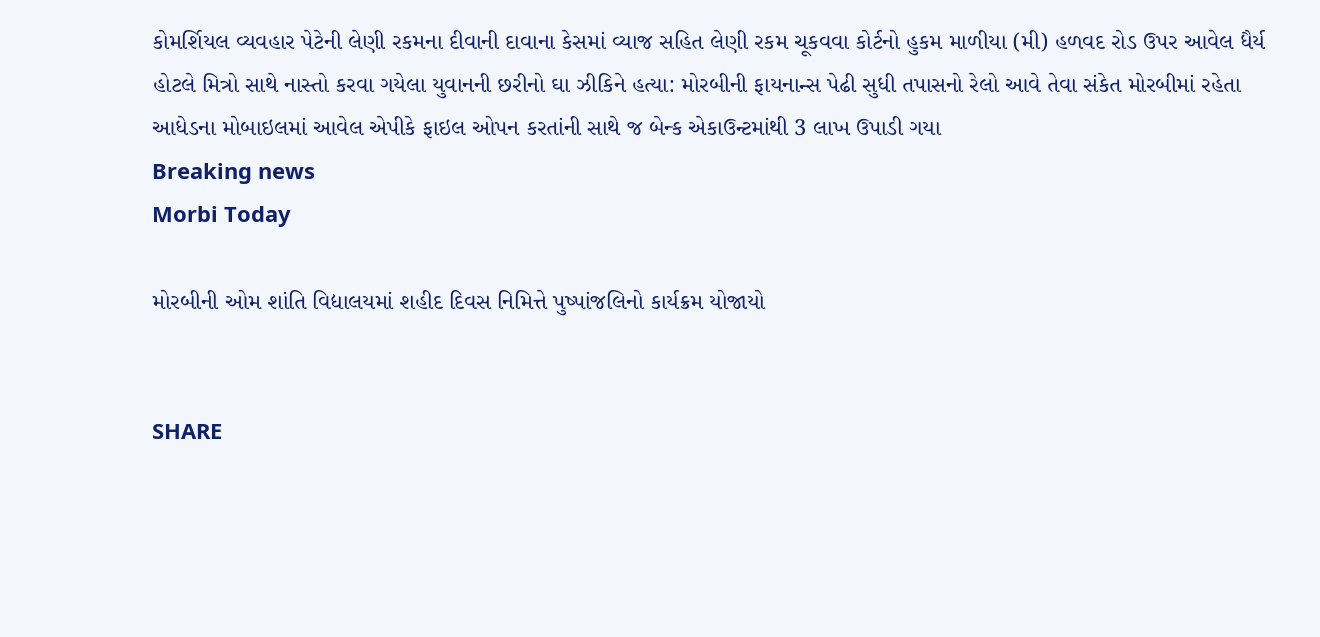કોમર્શિયલ વ્યવહાર પેટેની લેણી રકમના દીવાની દાવાના કેસમાં વ્યાજ સહિત લેણી રકમ ચૂકવવા કોર્ટનો હુકમ માળીયા (મી) હળવદ રોડ ઉપર આવેલ ધૈર્ય હોટલે મિત્રો સાથે નાસ્તો કરવા ગયેલા યુવાનની છરીનો ઘા ઝીકિને હત્યા: મોરબીની ફાયનાન્સ પેઢી સુધી તપાસનો રેલો આવે તેવા સંકેત મોરબીમાં રહેતા આધેડના મોબાઇલમાં આવેલ એપીકે ફાઇલ ઓપન કરતાંની સાથે જ બેન્ક એકાઉન્ટમાંથી 3 લાખ ઉપાડી ગયા
Breaking news
Morbi Today

મોરબીની ઓમ શાંતિ વિદ્યાલયમાં શહીદ દિવસ નિમિત્તે પુષ્પાંજલિનો કાર્યક્રમ યોજાયો


SHARE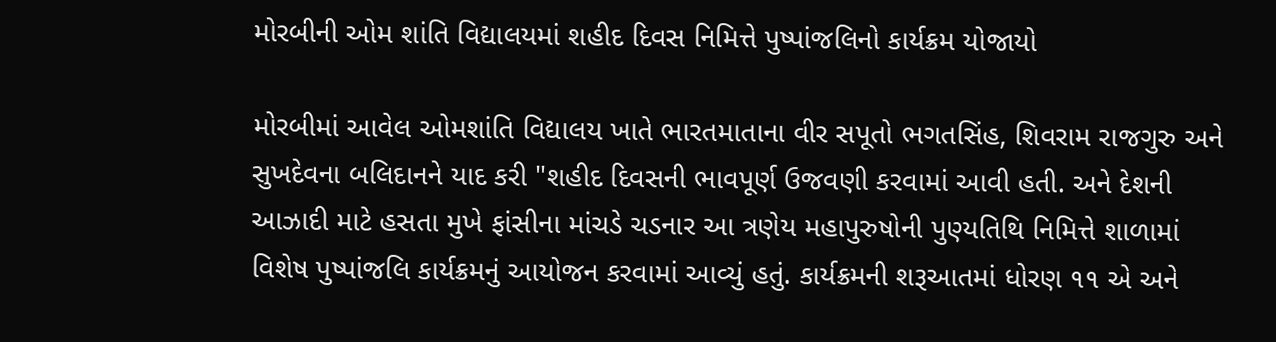મોરબીની ઓમ શાંતિ વિદ્યાલયમાં શહીદ દિવસ નિમિત્તે પુષ્પાંજલિનો કાર્યક્રમ યોજાયો

મોરબીમાં આવેલ ઓમશાંતિ વિદ્યાલય ખાતે ભારતમાતાના વીર સપૂતો ભગતસિંહ, શિવરામ રાજગુરુ અને સુખદેવના બલિદાનને યાદ કરી "શહીદ દિવસની ભાવપૂર્ણ ઉજવણી કરવામાં આવી હતી. અને દેશની આઝાદી માટે હસતા મુખે ફાંસીના માંચડે ચડનાર આ ત્રણેય મહાપુરુષોની પુણ્યતિથિ નિમિત્તે શાળામાં વિશેષ પુષ્પાંજલિ કાર્યક્રમનું આયોજન કરવામાં આવ્યું હતું. કાર્યક્રમની શરૂઆતમાં ધોરણ ૧૧ એ અને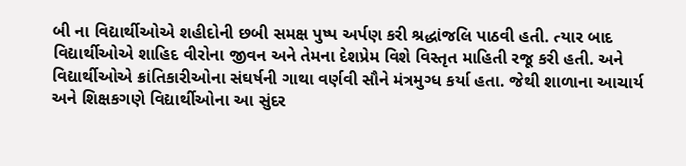બી ના વિદ્યાર્થીઓએ શહીદોની છબી સમક્ષ પુષ્પ અર્પણ કરી શ્રદ્ધાંજલિ પાઠવી હતી. ત્યાર બાદ વિદ્યાર્થીઓએ શાહિદ વીરોના જીવન અને તેમના દેશપ્રેમ વિશે વિસ્તૃત માહિતી રજૂ કરી હતી. અને વિદ્યાર્થીઓએ ક્રાંતિકારીઓના સંઘર્ષની ગાથા વર્ણવી સૌને મંત્રમુગ્ધ કર્યા હતા. જેથી શાળાના આચાર્ય અને શિક્ષકગણે વિદ્યાર્થીઓના આ સુંદર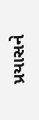પ્રયાસને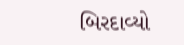બિરદાવ્યો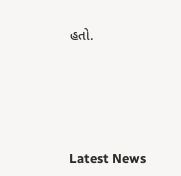હતો.






Latest News